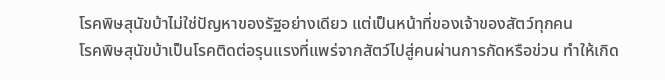โรคพิษสุนัขบ้าไม่ใช่ปัญหาของรัฐอย่างเดียว แต่เป็นหน้าที่ของเจ้าของสัตว์ทุกคน
โรคพิษสุนัขบ้าเป็นโรคติดต่อรุนแรงที่แพร่จากสัตว์ไปสู่คนผ่านการกัดหรือข่วน ทำให้เกิด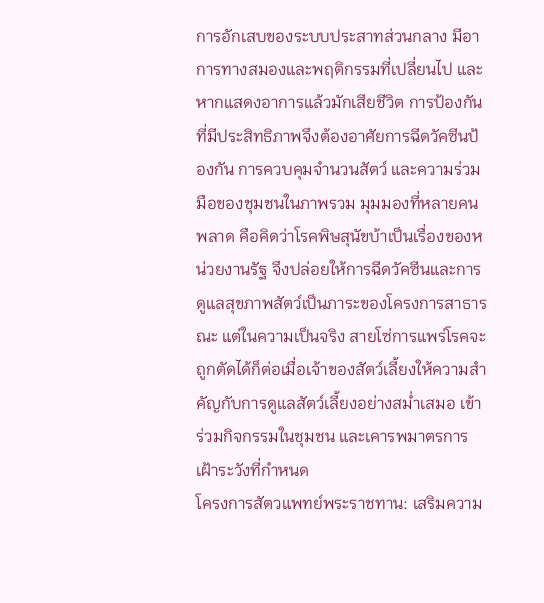การอักเสบของระบบประสาทส่วนกลาง มีอาการทางสมองและพฤติกรรมที่เปลี่ยนไป และหากแสดงอาการแล้วมักเสียชีวิต การป้องกันที่มีประสิทธิภาพจึงต้องอาศัยการฉีดวัคซีนป้องกัน การควบคุมจำนวนสัตว์ และความร่วมมือของชุมชนในภาพรวม มุมมองที่หลายคนพลาด คือคิดว่าโรคพิษสุนัขบ้าเป็นเรื่องของหน่วยงานรัฐ จึงปล่อยให้การฉีดวัคซีนและการดูแลสุขภาพสัตว์เป็นภาระของโครงการสาธารณะ แต่ในความเป็นจริง สายโซ่การแพร่โรคจะถูกตัดได้ก็ต่อเมื่อเจ้าของสัตว์เลี้ยงให้ความสำคัญกับการดูแลสัตว์เลี้ยงอย่างสม่ำเสมอ เข้าร่วมกิจกรรมในชุมชน และเคารพมาตรการเฝ้าระวังที่กำหนด
โครงการสัตวแพทย์พระราชทาน: เสริมความ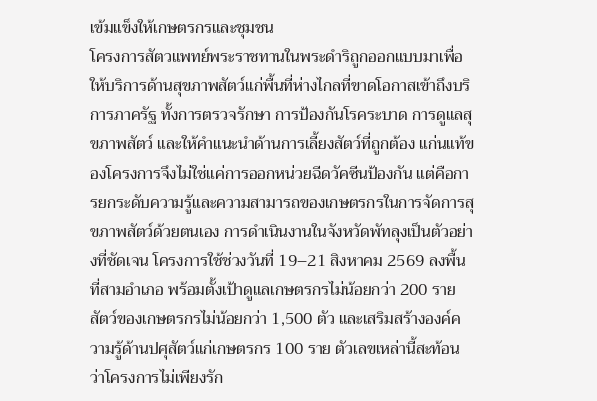เข้มแข็งให้เกษตรกรและชุมชน
โครงการสัตวแพทย์พระราชทานในพระดำริถูกออกแบบมาเพื่อให้บริการด้านสุขภาพสัตว์แก่พื้นที่ห่างไกลที่ขาดโอกาสเข้าถึงบริการภาครัฐ ทั้งการตรวจรักษา การป้องกันโรคระบาด การดูแลสุขภาพสัตว์ และให้คำแนะนำด้านการเลี้ยงสัตว์ที่ถูกต้อง แก่นแท้ของโครงการจึงไม่ใช่แค่การออกหน่วยฉีดวัคซีนป้องกัน แต่คือการยกระดับความรู้และความสามารถของเกษตรกรในการจัดการสุขภาพสัตว์ด้วยตนเอง การดำเนินงานในจังหวัดพัทลุงเป็นตัวอย่างที่ชัดเจน โครงการใช้ช่วงวันที่ 19–21 สิงหาคม 2569 ลงพื้นที่สามอำเภอ พร้อมตั้งเป้าดูแลเกษตรกรไม่น้อยกว่า 200 ราย สัตว์ของเกษตรกรไม่น้อยกว่า 1,500 ตัว และเสริมสร้างองค์ความรู้ด้านปศุสัตว์แก่เกษตรกร 100 ราย ตัวเลขเหล่านี้สะท้อนว่าโครงการไม่เพียงรัก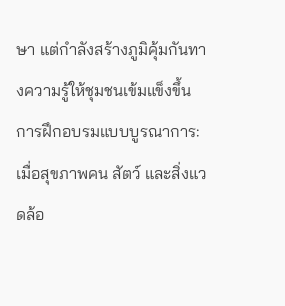ษา แต่กำลังสร้างภูมิคุ้มกันทางความรู้ให้ชุมชนเข้มแข็งขึ้น
การฝึกอบรมแบบบูรณาการ: เมื่อสุขภาพคน สัตว์ และสิ่งแวดล้อ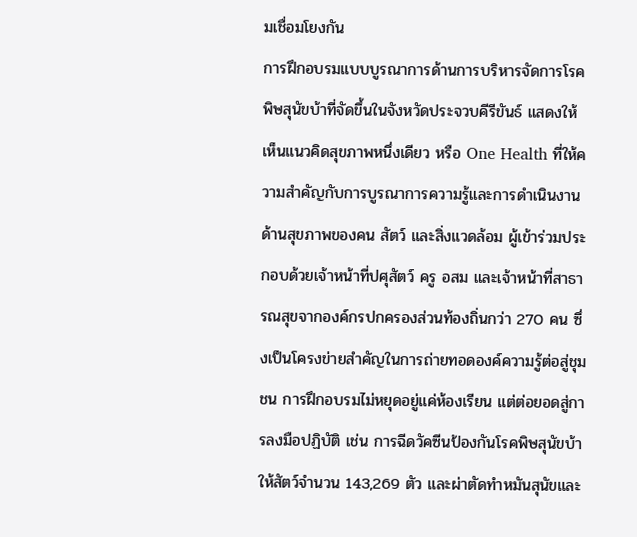มเชื่อมโยงกัน
การฝึกอบรมแบบบูรณาการด้านการบริหารจัดการโรคพิษสุนัขบ้าที่จัดขึ้นในจังหวัดประจวบคีรีขันธ์ แสดงให้เห็นแนวคิดสุขภาพหนึ่งเดียว หรือ One Health ที่ให้ความสำคัญกับการบูรณาการความรู้และการดำเนินงานด้านสุขภาพของคน สัตว์ และสิ่งแวดล้อม ผู้เข้าร่วมประกอบด้วยเจ้าหน้าที่ปศุสัตว์ ครู อสม และเจ้าหน้าที่สาธารณสุขจากองค์กรปกครองส่วนท้องถิ่นกว่า 270 คน ซึ่งเป็นโครงข่ายสำคัญในการถ่ายทอดองค์ความรู้ต่อสู่ชุมชน การฝึกอบรมไม่หยุดอยู่แค่ห้องเรียน แต่ต่อยอดสู่การลงมือปฏิบัติ เช่น การฉีดวัคซีนป้องกันโรคพิษสุนัขบ้าให้สัตว์จำนวน 143,269 ตัว และผ่าตัดทำหมันสุนัขและ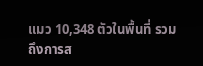แมว 10,348 ตัวในพื้นที่ รวมถึงการส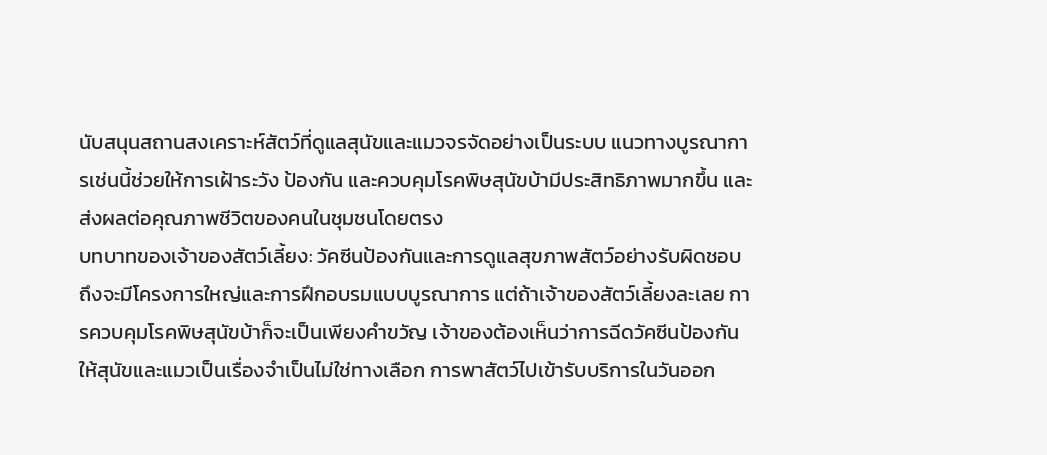นับสนุนสถานสงเคราะห์สัตว์ที่ดูแลสุนัขและแมวจรจัดอย่างเป็นระบบ แนวทางบูรณาการเช่นนี้ช่วยให้การเฝ้าระวัง ป้องกัน และควบคุมโรคพิษสุนัขบ้ามีประสิทธิภาพมากขึ้น และส่งผลต่อคุณภาพชีวิตของคนในชุมชนโดยตรง
บทบาทของเจ้าของสัตว์เลี้ยง: วัคซีนป้องกันและการดูแลสุขภาพสัตว์อย่างรับผิดชอบ
ถึงจะมีโครงการใหญ่และการฝึกอบรมแบบบูรณาการ แต่ถ้าเจ้าของสัตว์เลี้ยงละเลย การควบคุมโรคพิษสุนัขบ้าก็จะเป็นเพียงคำขวัญ เจ้าของต้องเห็นว่าการฉีดวัคซีนป้องกันให้สุนัขและแมวเป็นเรื่องจำเป็นไม่ใช่ทางเลือก การพาสัตว์ไปเข้ารับบริการในวันออก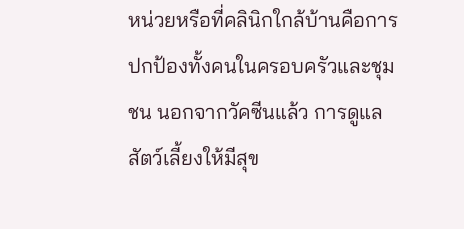หน่วยหรือที่คลินิกใกล้บ้านคือการปกป้องทั้งคนในครอบครัวและชุมชน นอกจากวัคซีนแล้ว การดูแลสัตว์เลี้ยงให้มีสุข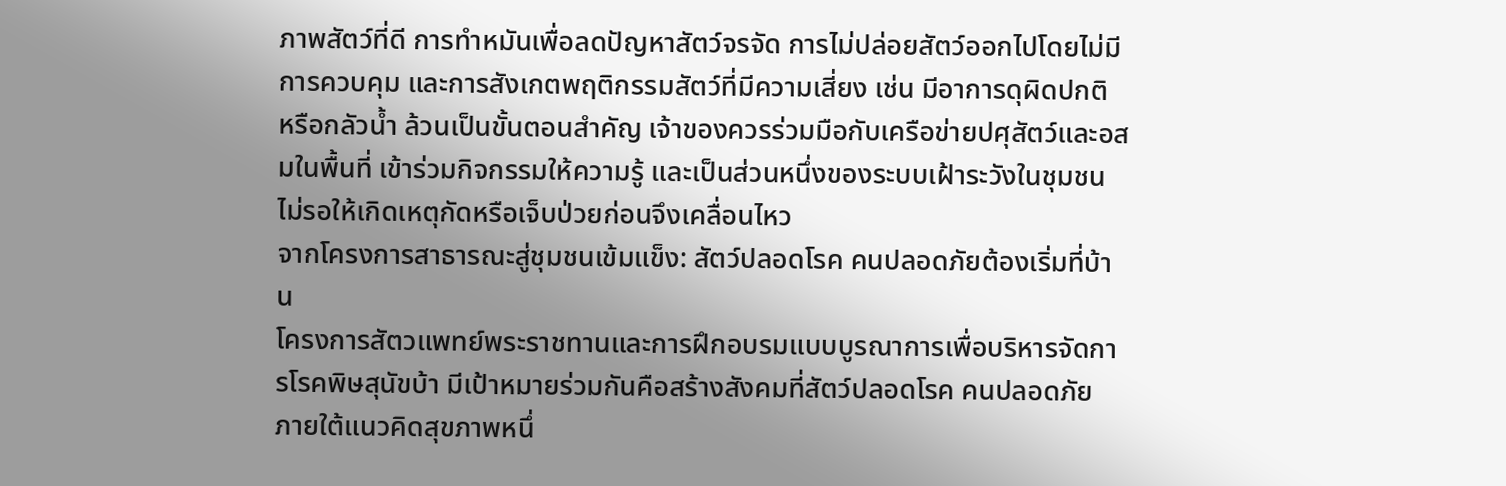ภาพสัตว์ที่ดี การทำหมันเพื่อลดปัญหาสัตว์จรจัด การไม่ปล่อยสัตว์ออกไปโดยไม่มีการควบคุม และการสังเกตพฤติกรรมสัตว์ที่มีความเสี่ยง เช่น มีอาการดุผิดปกติ หรือกลัวน้ำ ล้วนเป็นขั้นตอนสำคัญ เจ้าของควรร่วมมือกับเครือข่ายปศุสัตว์และอสมในพื้นที่ เข้าร่วมกิจกรรมให้ความรู้ และเป็นส่วนหนึ่งของระบบเฝ้าระวังในชุมชน ไม่รอให้เกิดเหตุกัดหรือเจ็บป่วยก่อนจึงเคลื่อนไหว
จากโครงการสาธารณะสู่ชุมชนเข้มแข็ง: สัตว์ปลอดโรค คนปลอดภัยต้องเริ่มที่บ้าน
โครงการสัตวแพทย์พระราชทานและการฝึกอบรมแบบบูรณาการเพื่อบริหารจัดการโรคพิษสุนัขบ้า มีเป้าหมายร่วมกันคือสร้างสังคมที่สัตว์ปลอดโรค คนปลอดภัย ภายใต้แนวคิดสุขภาพหนึ่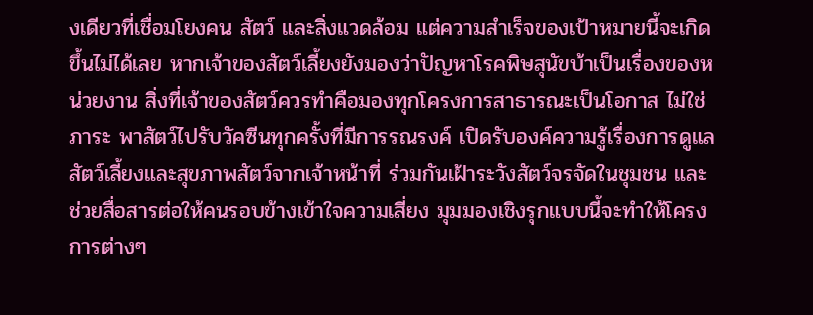งเดียวที่เชื่อมโยงคน สัตว์ และสิ่งแวดล้อม แต่ความสำเร็จของเป้าหมายนี้จะเกิดขึ้นไม่ได้เลย หากเจ้าของสัตว์เลี้ยงยังมองว่าปัญหาโรคพิษสุนัขบ้าเป็นเรื่องของหน่วยงาน สิ่งที่เจ้าของสัตว์ควรทำคือมองทุกโครงการสาธารณะเป็นโอกาส ไม่ใช่ภาระ พาสัตว์ไปรับวัคซีนทุกครั้งที่มีการรณรงค์ เปิดรับองค์ความรู้เรื่องการดูแลสัตว์เลี้ยงและสุขภาพสัตว์จากเจ้าหน้าที่ ร่วมกันเฝ้าระวังสัตว์จรจัดในชุมชน และช่วยสื่อสารต่อให้คนรอบข้างเข้าใจความเสี่ยง มุมมองเชิงรุกแบบนี้จะทำให้โครงการต่างๆ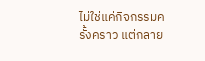ไม่ใช่แค่กิจกรรมครั้งคราว แต่กลาย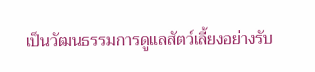เป็นวัฒนธรรมการดูแลสัตว์เลี้ยงอย่างรับ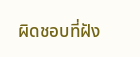ผิดชอบที่ฝัง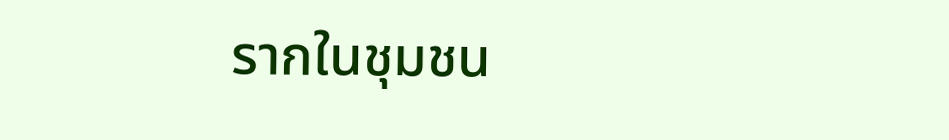รากในชุมชน